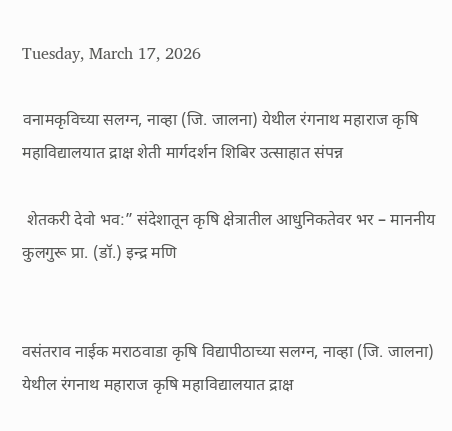Tuesday, March 17, 2026

वनामकृविच्या सलग्न, नाव्हा (जि. जालना) येथील रंगनाथ महाराज कृषि महाविद्यालयात द्राक्ष शेती मार्गदर्शन शिबिर उत्साहात संपन्न

 शेतकरी देवो भव:” संदेशातून कृषि क्षेत्रातील आधुनिकतेवर भर – माननीय कुलगुरू प्रा. (डॉ.) इन्द्र मणि


वसंतराव नाईक मराठवाडा कृषि विद्यापीठाच्या सलग्न, नाव्हा (जि. जालना) येथील रंगनाथ महाराज कृषि महाविद्यालयात द्राक्ष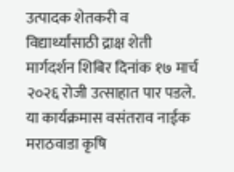उत्पादक शेतकरी व विद्यार्थ्यांसाठी द्राक्ष शेती मार्गदर्शन शिबिर दिनांक १७ मार्च २०२६ रोजी उत्साहात पार पडले. या कार्यक्रमास वसंतराव नाईक मराठवाडा कृषि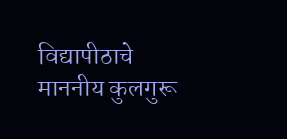विद्यापीठाचे माननीय कुलगुरू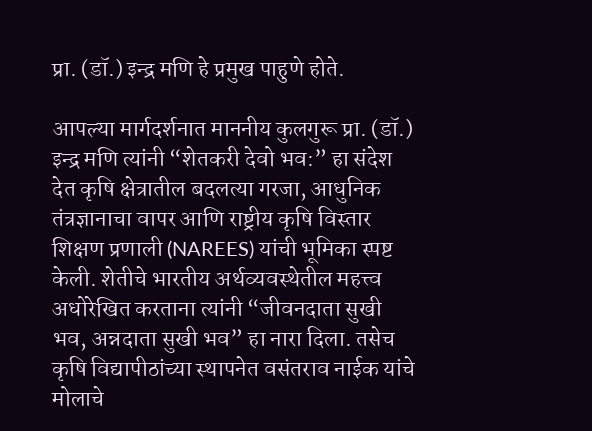प्रा. (डॉ.) इन्द्र मणि हे प्रमुख पाहुणे होते.

आपल्या मार्गदर्शनात माननीय कुलगुरू प्रा. (डॉ.) इन्द्र मणि त्यांनी “शेतकरी देवो भव:” हा संदेश देत कृषि क्षेत्रातील बदलत्या गरजा, आधुनिक तंत्रज्ञानाचा वापर आणि राष्ट्रीय कृषि विस्तार शिक्षण प्रणाली (NAREES) यांची भूमिका स्पष्ट केली. शेतीचे भारतीय अर्थव्यवस्थेतील महत्त्व अधोरेखित करताना त्यांनी “जीवनदाता सुखी भव, अन्नदाता सुखी भव” हा नारा दिला. तसेच कृषि विद्यापीठांच्या स्थापनेत वसंतराव नाईक यांचे मोलाचे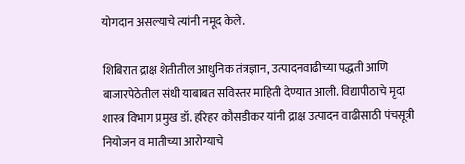योगदान असल्याचे त्यांनी नमूद केले.

शिबिरात द्राक्ष शेतीतील आधुनिक तंत्रज्ञान, उत्पादनवाढीच्या पद्धती आणि बाजारपेठेतील संधी याबाबत सविस्तर माहिती देण्यात आली. विद्यापीठाचे मृदा शास्त्र विभाग प्रमुख डॉ. हरिहर कौसडीकर यांनी द्राक्ष उत्पादन वाढीसाठी पंचसूत्री नियोजन व मातीच्या आरोग्याचे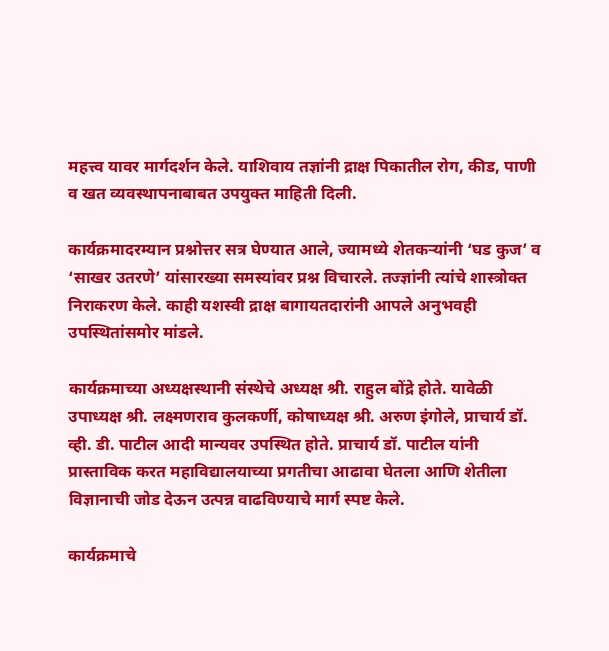महत्त्व यावर मार्गदर्शन केले. याशिवाय तज्ञांनी द्राक्ष पिकातील रोग, कीड, पाणी व खत व्यवस्थापनाबाबत उपयुक्त माहिती दिली.

कार्यक्रमादरम्यान प्रश्नोत्तर सत्र घेण्यात आले, ज्यामध्ये शेतकऱ्यांनी ‘घड कुज’ व ‘साखर उतरणे’ यांसारख्या समस्यांवर प्रश्न विचारले. तज्ज्ञांनी त्यांचे शास्त्रोक्त निराकरण केले. काही यशस्वी द्राक्ष बागायतदारांनी आपले अनुभवही उपस्थितांसमोर मांडले.

कार्यक्रमाच्या अध्यक्षस्थानी संस्थेचे अध्यक्ष श्री. राहुल बोंद्रे होते. यावेळी उपाध्यक्ष श्री. लक्ष्मणराव कुलकर्णी, कोषाध्यक्ष श्री. अरुण इंगोले, प्राचार्य डॉ. व्ही. डी. पाटील आदी मान्यवर उपस्थित होते. प्राचार्य डॉ. पाटील यांनी प्रास्ताविक करत महाविद्यालयाच्या प्रगतीचा आढावा घेतला आणि शेतीला विज्ञानाची जोड देऊन उत्पन्न वाढविण्याचे मार्ग स्पष्ट केले.

कार्यक्रमाचे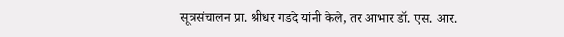सूत्रसंचालन प्रा. श्रीधर गडदे यांनी केले, तर आभार डॉ. एस. आर.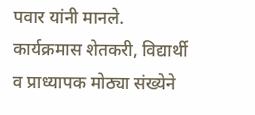पवार यांनी मानले. कार्यक्रमास शेतकरी, विद्यार्थी व प्राध्यापक मोठ्या संख्येने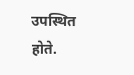उपस्थित होते.